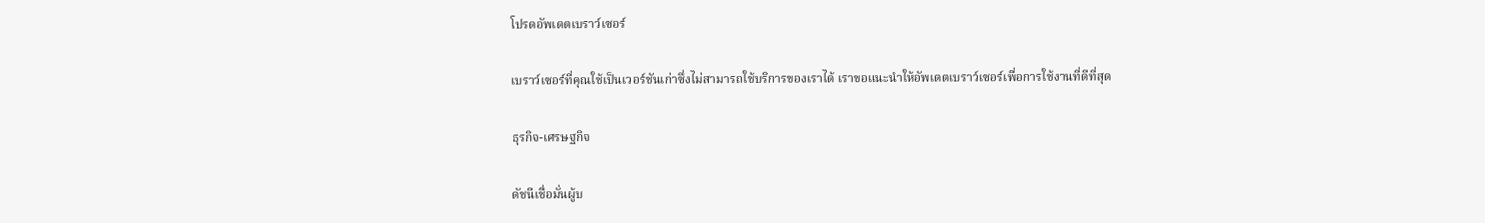โปรดอัพเดตเบราว์เซอร์

เบราว์เซอร์ที่คุณใช้เป็นเวอร์ชันเก่าซึ่งไม่สามารถใช้บริการของเราได้ เราขอแนะนำให้อัพเดตเบราว์เซอร์เพื่อการใช้งานที่ดีที่สุด

ธุรกิจ-เศรษฐกิจ

ดัชนีเชื่อมั่นผู้บ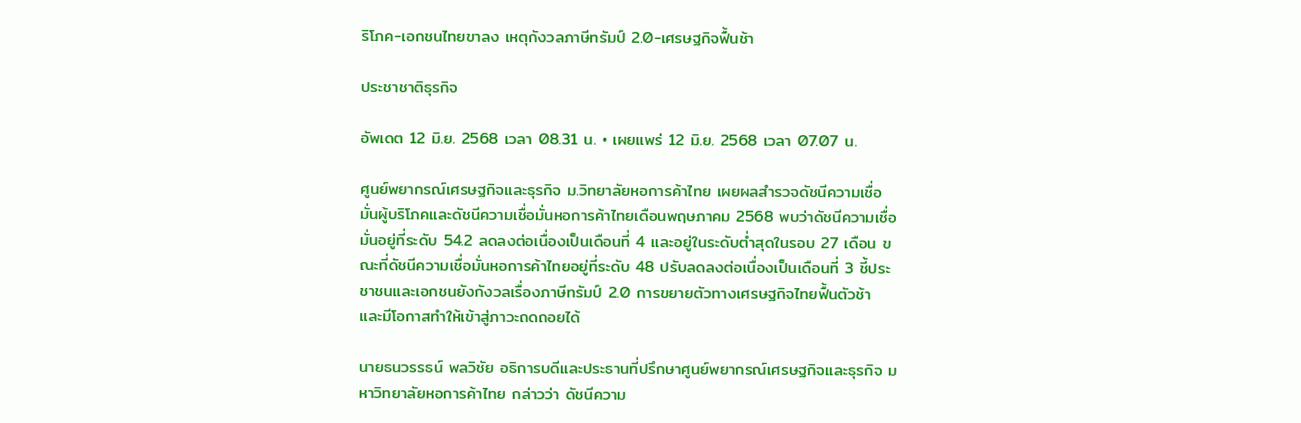ริโภค-เอกชนไทยขาลง เหตุกังวลภาษีทรัมป์ 2.0-เศรษฐกิจฟื้นช้า

ประชาชาติธุรกิจ

อัพเดต 12 มิ.ย. 2568 เวลา 08.31 น. • เผยแพร่ 12 มิ.ย. 2568 เวลา 07.07 น.

ศูนย์พยากรณ์เศรษฐกิจและธุรกิจ ม.วิทยาลัยหอการค้าไทย เผยผลสำรวจดัชนีความเชื่อมั่นผู้บริโภคและดัชนีความเชื่อมั่นหอการค้าไทยเดือนพฤษภาคม 2568 พบว่าดัชนีความเชื่อมั่นอยู่ที่ระดับ 54.2 ลดลงต่อเนื่องเป็นเดือนที่ 4 และอยู่ในระดับต่ำสุดในรอบ 27 เดือน ขณะที่ดัชนีความเชื่อมั่นหอการค้าไทยอยู่ที่ระดับ 48 ปรับลดลงต่อเนื่องเป็นเดือนที่ 3 ชี้ประชาชนและเอกชนยังกังวลเรื่องภาษีทรัมป์ 2.0 การขยายตัวทางเศรษฐกิจไทยฟื้นตัวช้า และมีโอกาสทำให้เข้าสู่ภาวะถดถอยได้

นายธนวรรธน์ พลวิชัย อธิการบดีและประธานที่ปรึกษาศูนย์พยากรณ์เศรษฐกิจและธุรกิจ มหาวิทยาลัยหอการค้าไทย กล่าวว่า ดัชนีความ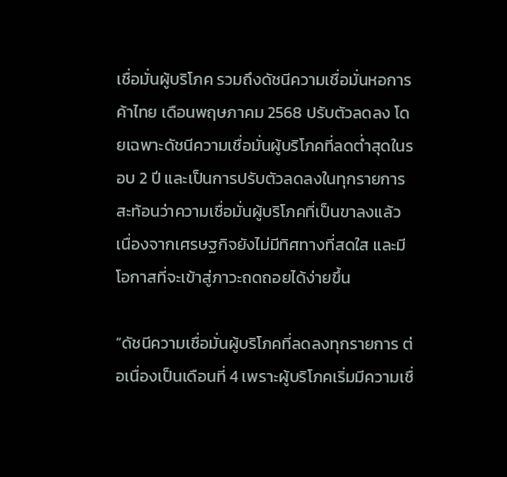เชื่อมั่นผู้บริโภค รวมถึงดัชนีความเชื่อมั่นหอการค้าไทย เดือนพฤษภาคม 2568 ปรับตัวลดลง โดยเฉพาะดัชนีความเชื่อมั่นผู้บริโภคที่ลดต่ำสุดในรอบ 2 ปี และเป็นการปรับตัวลดลงในทุกรายการ สะท้อนว่าความเชื่อมั่นผู้บริโภคที่เป็นขาลงแล้ว เนื่องจากเศรษฐกิจยังไม่มีทิศทางที่สดใส และมีโอกาสที่จะเข้าสู่ภาวะถดถอยได้ง่ายขึ้น

“ดัชนีความเชื่อมั่นผู้บริโภคที่ลดลงทุกรายการ ต่อเนื่องเป็นเดือนที่ 4 เพราะผู้บริโภคเริ่มมีความเชื่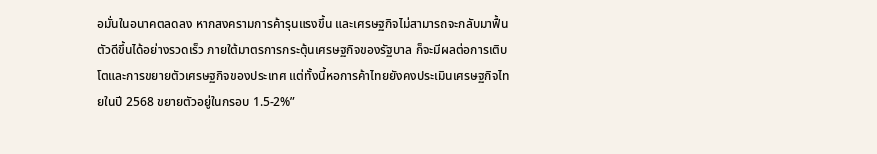อมั่นในอนาคตลดลง หากสงครามการค้ารุนแรงขึ้น และเศรษฐกิจไม่สามารถจะกลับมาฟื้นตัวดีขึ้นได้อย่างรวดเร็ว ภายใต้มาตรการกระตุ้นเศรษฐกิจของรัฐบาล ก็จะมีผลต่อการเติบโตและการขยายตัวเศรษฐกิจของประเทศ แต่ทั้งนี้หอการค้าไทยยังคงประเมินเศรษฐกิจไทยในปี 2568 ขยายตัวอยู่ในกรอบ 1.5-2%”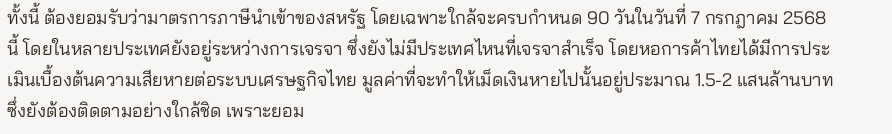ทั้งนี้ ต้องยอมรับว่ามาตรการภาษีนำเข้าของสหรัฐ โดยเฉพาะใกล้จะครบกำหนด 90 วันในวันที่ 7 กรกฎาคม 2568 นี้ โดยในหลายประเทศยังอยู่ระหว่างการเจรจา ซึ่งยังไม่มีประเทศไหนที่เจรจาสำเร็จ โดยหอการค้าไทยได้มีการประเมินเบื้องต้นความเสียหายต่อระบบเศรษฐกิจไทย มูลค่าที่จะทำให้เม็ดเงินหายไปนั้นอยู่ประมาณ 1.5-2 แสนล้านบาท ซึ่งยังต้องติดตามอย่างใกล้ชิด เพราะยอม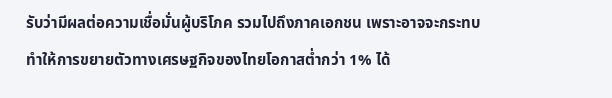รับว่ามีผลต่อความเชื่อมั่นผู้บริโภค รวมไปถึงภาคเอกชน เพราะอาจจะกระทบทำให้การขยายตัวทางเศรษฐกิจของไทยโอกาสต่ำกว่า 1% ได้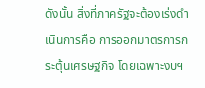ดังนั้น สิ่งที่ภาครัฐจะต้องเร่งดำเนินการคือ การออกมาตรการกระตุ้นเศรษฐกิจ โดยเฉพาะงบฯ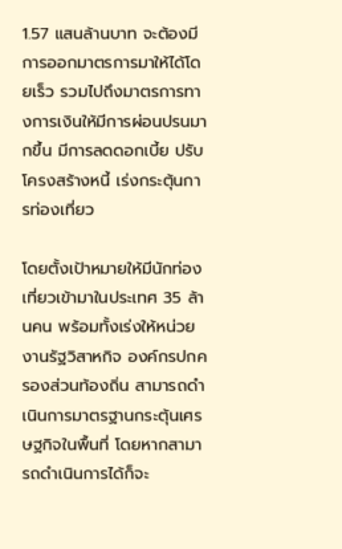1.57 แสนล้านบาท จะต้องมีการออกมาตรการมาให้ได้โดยเร็ว รวมไปถึงมาตรการทางการเงินให้มีการผ่อนปรนมากขึ้น มีการลดดอกเบี้ย ปรับโครงสร้างหนี้ เร่งกระตุ้นการท่องเที่ยว

โดยตั้งเป้าหมายให้มีนักท่องเที่ยวเข้ามาในประเทศ 35 ล้านคน พร้อมทั้งเร่งให้หน่วยงานรัฐวิสาหกิจ องค์กรปกครองส่วนท้องถิ่น สามารถดำเนินการมาตรฐานกระตุ้นเศรษฐกิจในพื้นที่ โดยหากสามารถดำเนินการได้ก็จะ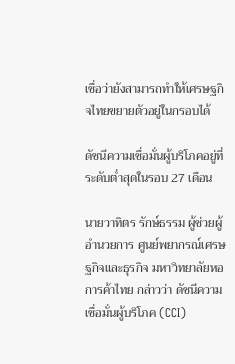เชื่อว่ายังสามารถทำให้เศรษฐกิจไทยขยายตัวอยู่ในกรอบได้

ดัชนีความเชื่อมั่นผู้บริโภคอยู่ที่ระดับต่ำสุดในรอบ 27 เดือน

นายวาทิตร รักษ์ธรรม ผู้ช่วยผู้อำนวยการ ศูนย์พยากรณ์เศรษฐกิจและธุรกิจ มหาวิทยาลัยหอการค้าไทย กล่าวว่า ดัชนีความเชื่อมั่นผู้บริโภค (CCI)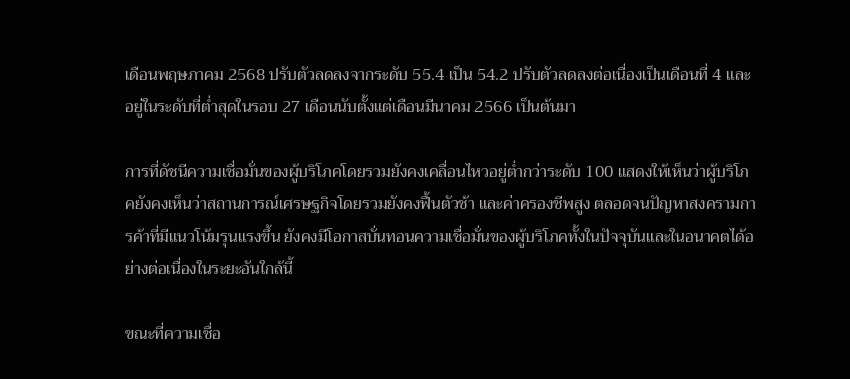เดือนพฤษภาคม 2568 ปรับตัวลดลงจากระดับ 55.4 เป็น 54.2 ปรับตัวลดลงต่อเนื่องเป็นเดือนที่ 4 และอยู่ในระดับที่ต่ำสุดในรอบ 27 เดือนนับตั้งแต่เดือนมีนาคม 2566 เป็นต้นมา

การที่ดัชนีความเชื่อมั่นของผู้บริโภคโดยรวมยังคงเคลื่อนไหวอยู่ต่ำกว่าระดับ 100 แสดงให้เห็นว่าผู้บริโภคยังคงเห็นว่าสถานการณ์เศรษฐกิจโดยรวมยังคงฟื้นตัวช้า และค่าครองชีพสูง ตลอดจนปัญหาสงครามการค้าที่มีแนวโน้มรุนแรงขึ้น ยังคงมีโอกาสบั่นทอนความเชื่อมั่นของผู้บริโภคทั้งในปัจจุบันและในอนาคตได้อย่างต่อเนื่องในระยะอันใกล้นี้

ขณะที่ความเชื่อ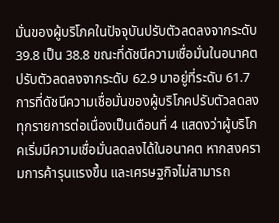มั่นของผู้บริโภคในปัจจุบันปรับตัวลดลงจากระดับ 39.8 เป็น 38.8 ขณะที่ดัชนีความเชื่อมั่นในอนาคตปรับตัวลดลงจากระดับ 62.9 มาอยู่ที่ระดับ 61.7 การที่ดัชนีความเชื่อมั่นของผู้บริโภคปรับตัวลดลงทุกรายการต่อเนื่องเป็นเดือนที่ 4 แสดงว่าผู้บริโภคเริ่มมีความเชื่อมั่นลดลงได้ในอนาคต หากสงครามการค้ารุนแรงขึ้น และเศรษฐกิจไม่สามารถ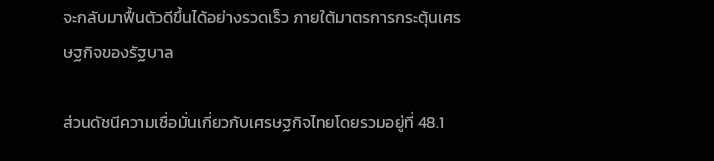จะกลับมาฟื้นตัวดีขึ้นได้อย่างรวดเร็ว ภายใต้มาตรการกระตุ้นเศรษฐกิจของรัฐบาล

ส่วนดัชนีความเชื่อมั่นเกี่ยวกับเศรษฐกิจไทยโดยรวมอยู่ที่ 48.1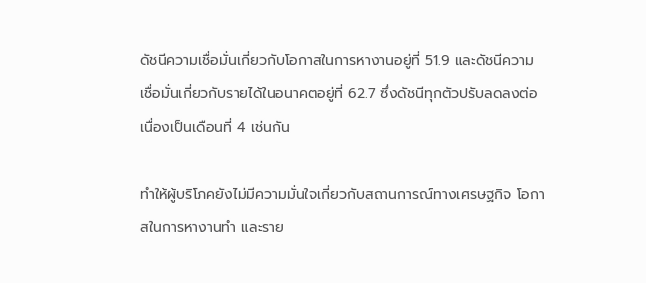ดัชนีความเชื่อมั่นเกี่ยวกับโอกาสในการหางานอยู่ที่ 51.9 และดัชนีความเชื่อมั่นเกี่ยวกับรายได้ในอนาคตอยู่ที่ 62.7 ซึ่งดัชนีทุกตัวปรับลดลงต่อเนื่องเป็นเดือนที่ 4 เช่นกัน

ทำให้ผู้บริโภคยังไม่มีความมั่นใจเกี่ยวกับสถานการณ์ทางเศรษฐกิจ โอกาสในการหางานทำ และราย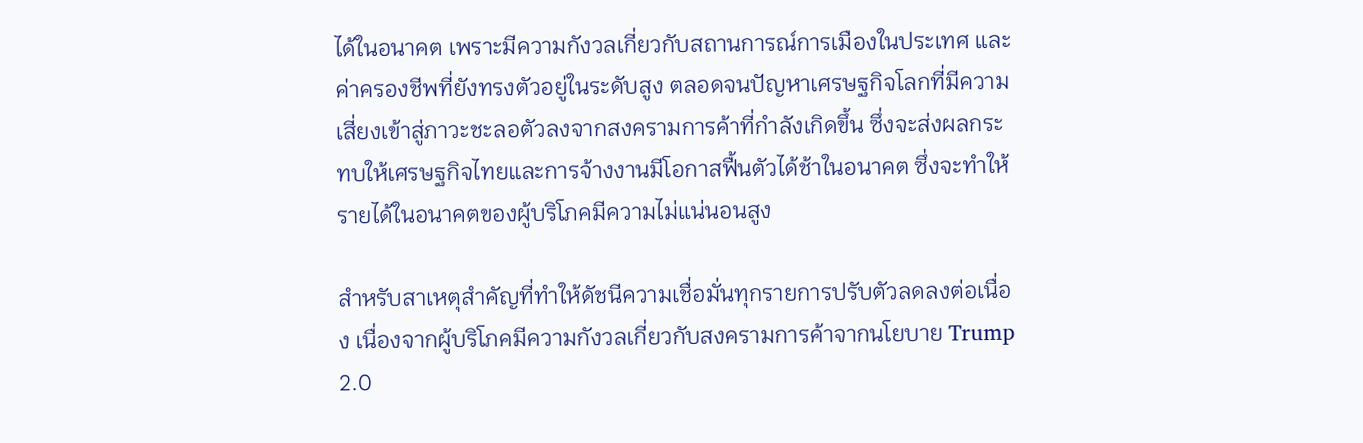ได้ในอนาคต เพราะมีความกังวลเกี่ยวกับสถานการณ์การเมืองในประเทศ และค่าครองชีพที่ยังทรงตัวอยู่ในระดับสูง ตลอดจนปัญหาเศรษฐกิจโลกที่มีความเสี่ยงเข้าสู่ภาวะชะลอตัวลงจากสงครามการค้าที่กำลังเกิดขึ้น ซึ่งจะส่งผลกระทบให้เศรษฐกิจไทยและการจ้างงานมีโอกาสฟื้นตัวได้ช้าในอนาคต ซึ่งจะทำให้รายได้ในอนาคตของผู้บริโภคมีความไม่แน่นอนสูง

สำหรับสาเหตุสำคัญที่ทำให้ดัชนีความเชื่อมั่นทุกรายการปรับตัวลดลงต่อเนื่อง เนื่องจากผู้บริโภคมีความกังวลเกี่ยวกับสงครามการค้าจากนโยบาย Trump 2.0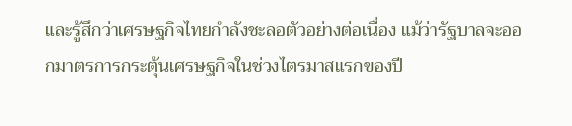และรู้สึกว่าเศรษฐกิจไทยกำลังชะลอตัวอย่างต่อเนื่อง แม้ว่ารัฐบาลจะออกมาตรการกระตุ้นเศรษฐกิจในช่วงไตรมาสแรกของปี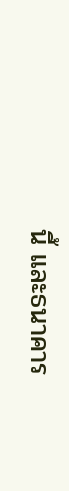นี้ และธนาคาร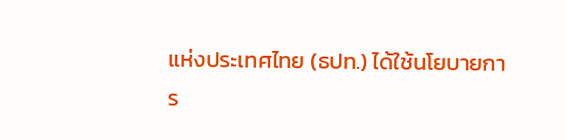แห่งประเทศไทย (ธปท.) ได้ใช้นโยบายการ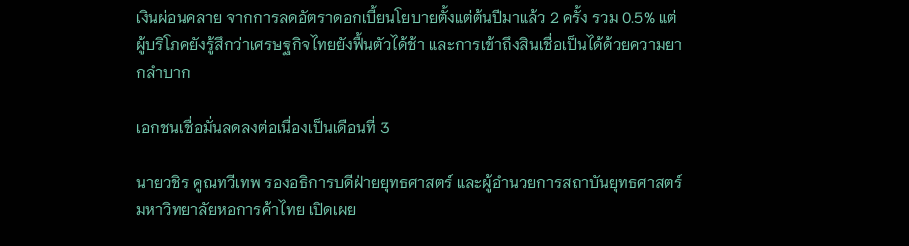เงินผ่อนคลาย จากการลดอัตราดอกเบี้ยนโยบายตั้งแต่ต้นปีมาแล้ว 2 ครั้ง รวม 0.5% แต่ผู้บริโภคยังรู้สึกว่าเศรษฐกิจไทยยังฟื้นตัวได้ช้า และการเข้าถึงสินเชื่อเป็นได้ด้วยความยากลำบาก

เอกชนเชื่อมั่นลดลงต่อเนื่องเป็นเดือนที่ 3

นายวชิร คูณทวีเทพ รองอธิการบดีฝ่ายยุทธศาสตร์ และผู้อำนวยการสถาบันยุทธศาสตร์ มหาวิทยาลัยหอการค้าไทย เปิดเผย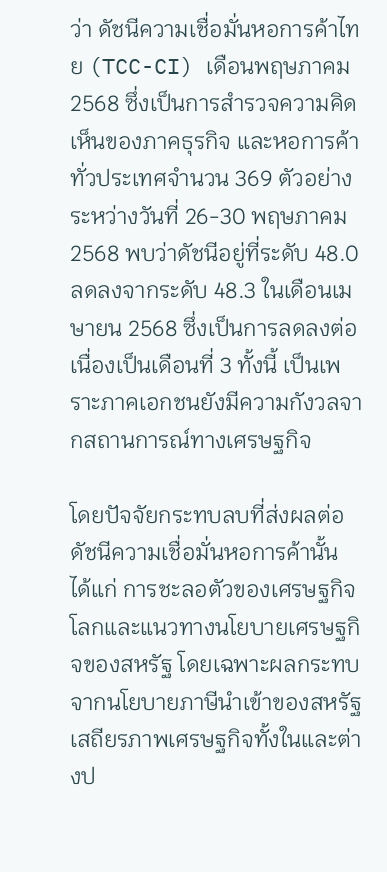ว่า ดัชนีความเชื่อมั่นหอการค้าไทย (TCC-CI) เดือนพฤษภาคม 2568 ซึ่งเป็นการสำรวจความคิดเห็นของภาคธุรกิจ และหอการค้าทั่วประเทศจำนวน 369 ตัวอย่าง ระหว่างวันที่ 26-30 พฤษภาคม 2568 พบว่าดัชนีอยู่ที่ระดับ 48.0 ลดลงจากระดับ 48.3 ในเดือนเมษายน 2568 ซึ่งเป็นการลดลงต่อเนื่องเป็นเดือนที่ 3 ทั้งนี้ เป็นเพราะภาคเอกชนยังมีความกังวลจากสถานการณ์ทางเศรษฐกิจ

โดยปัจจัยกระทบลบที่ส่งผลต่อดัชนีความเชื่อมั่นหอการค้านั้น ได้แก่ การชะลอตัวของเศรษฐกิจโลกและแนวทางนโยบายเศรษฐกิจของสหรัฐ โดยเฉพาะผลกระทบจากนโยบายภาษีนำเข้าของสหรัฐ เสถียรภาพเศรษฐกิจทั้งในและต่างป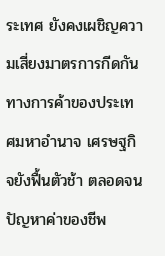ระเทศ ยังคงเผชิญความเสี่ยงมาตรการกีดกันทางการค้าของประเทศมหาอำนาจ เศรษฐกิจยังฟื้นตัวช้า ตลอดจนปัญหาค่าของชีพ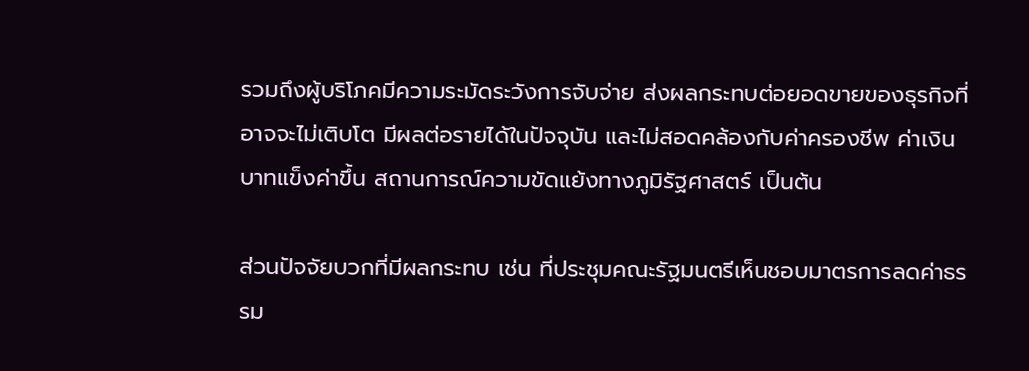รวมถึงผู้บริโภคมีความระมัดระวังการจับจ่าย ส่งผลกระทบต่อยอดขายของธุรกิจที่อาจจะไม่เติบโต มีผลต่อรายได้ในปัจจุบัน และไม่สอดคล้องกับค่าครองชีพ ค่าเงินบาทแข็งค่าขึ้น สถานการณ์ความขัดแย้งทางภูมิรัฐศาสตร์ เป็นต้น

ส่วนปัจจัยบวกที่มีผลกระทบ เช่น ที่ประชุมคณะรัฐมนตรีเห็นชอบมาตรการลดค่าธรรม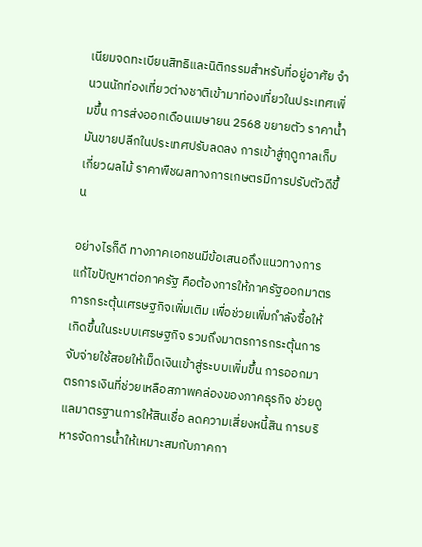เนียมจดทะเบียนสิทธิและนิติกรรมสำหรับที่อยู่อาศัย จำนวนนักท่องเที่ยวต่างชาติเข้ามาท่องเที่ยวในประเทศเพิ่มขึ้น การส่งออกเดือนเมษายน 2568 ขยายตัว ราคาน้ำมันขายปลีกในประเทศปรับลดลง การเข้าสู่ฤดูกาลเก็บเกี่ยวผลไม้ ราคาพืชผลทางการเกษตรมีการปรับตัวดีขึ้น

อย่างไรก็ดี ทางภาคเอกชนมีข้อเสนอถึงแนวทางการแก้ไขปัญหาต่อภาครัฐ คือต้องการให้ภาครัฐออกมาตรการกระตุ้นเศรษฐกิจเพิ่มเติม เพื่อช่วยเพิ่มกำลังซื้อให้เกิดขึ้นในระบบเศรษฐกิจ รวมถึงมาตรการกระตุ้นการจับจ่ายใช้สอยให้เม็ดเงินเข้าสู่ระบบเพิ่มขึ้น การออกมาตรการเงินที่ช่วยเหลือสภาพคล่องของภาคธุรกิจ ช่วยดูแลมาตรฐานการให้สินเชื่อ ลดความเสี่ยงหนี้สิน การบริหารจัดการน้ำให้เหมาะสมกับภาคกา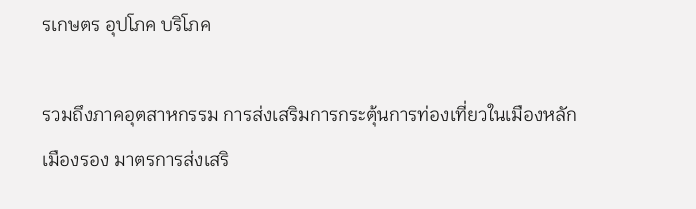รเกษตร อุปโภค บริโภค

รวมถึงภาคอุตสาหกรรม การส่งเสริมการกระตุ้นการท่องเที่ยวในเมืองหลัก เมืองรอง มาตรการส่งเสริ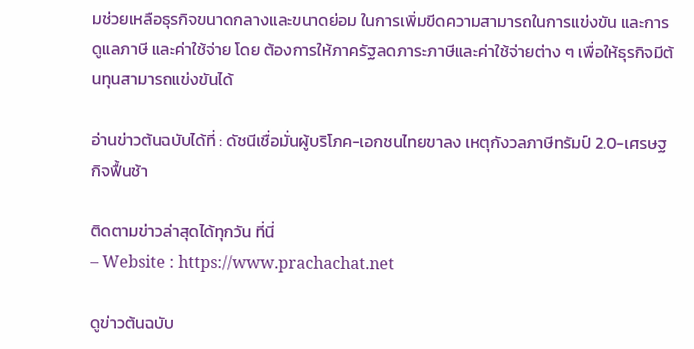มช่วยเหลือธุรกิจขนาดกลางและขนาดย่อม ในการเพิ่มขีดความสามารถในการแข่งขัน และการดูแลภาษี และค่าใช้จ่าย โดย ต้องการให้ภาครัฐลดภาระภาษีและค่าใช้จ่ายต่าง ๆ เพื่อให้ธุรกิจมีต้นทุนสามารถแข่งขันได้

อ่านข่าวต้นฉบับได้ที่ : ดัชนีเชื่อมั่นผู้บริโภค-เอกชนไทยขาลง เหตุกังวลภาษีทรัมป์ 2.0-เศรษฐกิจฟื้นช้า

ติดตามข่าวล่าสุดได้ทุกวัน ที่นี่
– Website : https://www.prachachat.net

ดูข่าวต้นฉบับ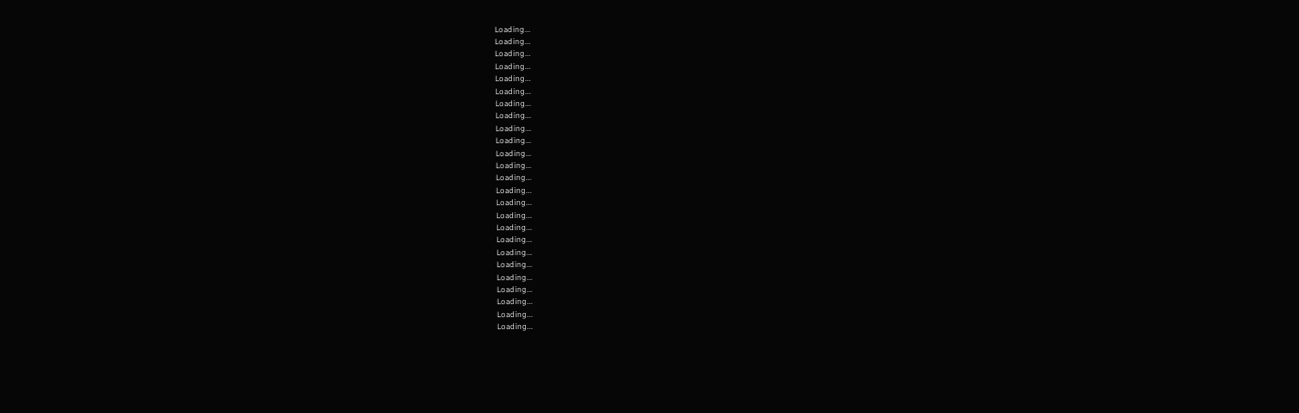Loading...
Loading...
Loading...
Loading...
Loading...
Loading...
Loading...
Loading...
Loading...
Loading...
Loading...
Loading...
Loading...
Loading...
Loading...
Loading...
Loading...
Loading...
Loading...
Loading...
Loading...
Loading...
Loading...
Loading...
Loading...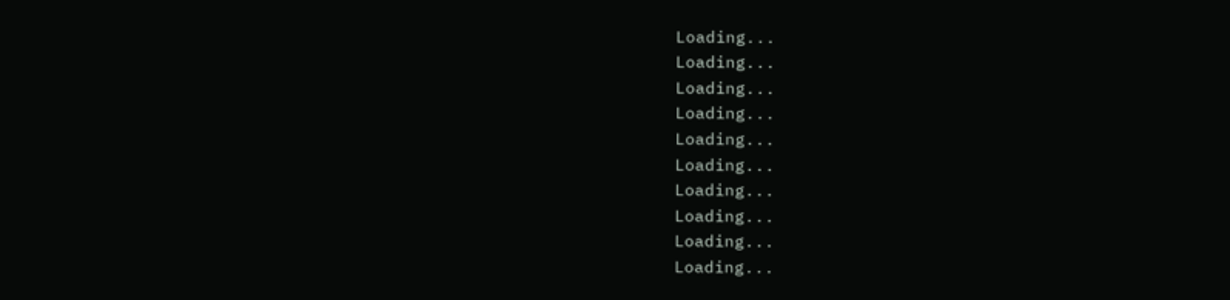Loading...
Loading...
Loading...
Loading...
Loading...
Loading...
Loading...
Loading...
Loading...
Loading...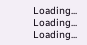Loading...
Loading...
Loading...